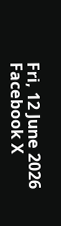Fri, 12 June 2026
Facebook X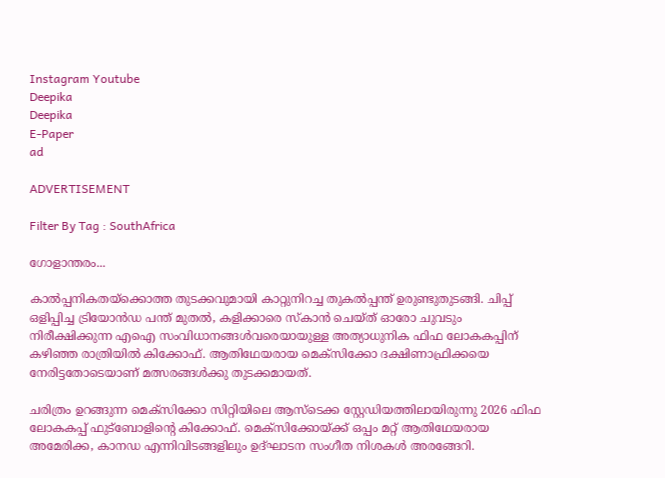Instagram Youtube
Deepika
Deepika
E-Paper
ad

ADVERTISEMENT

Filter By Tag : SouthAfrica

ഗോളാന്തരം...

കാല്‍പ്പനികതയ്‌ക്കൊത്ത തുടക്കവുമായി കാറ്റുനിറച്ച തുകല്‍പ്പന്ത് ഉരുണ്ടുതുടങ്ങി. ചിപ്പ് ഒളിപ്പിച്ച ട്രിയോന്‍ഡ പന്ത് മുതല്‍, കളിക്കാരെ സ്‌കാൻ ചെയ്ത് ഓരോ ചുവടും നിരീക്ഷിക്കുന്ന എഐ സംവിധാനങ്ങള്‍വരെയായുള്ള അത്യാധുനിക ഫിഫ ലോകകപ്പിന് കഴിഞ്ഞ രാത്രിയില്‍ കിക്കോഫ്. ആതിഥേയരായ മെക്‌സിക്കോ ദക്ഷിണാഫ്രിക്കയെ നേരിട്ടതോടെയാണ് മത്സരങ്ങള്‍ക്കു തുടക്കമായത്.

ചരിത്രം ഉറങ്ങുന്ന മെക്‌സിക്കോ സിറ്റിയിലെ ആസ്‌ടെക്ക സ്റ്റേഡിയത്തിലായിരുന്നു 2026 ഫിഫ ലോകകപ്പ് ഫുട്‌ബോളിന്‍റെ കിക്കോഫ്. മെക്‌സിക്കോയ്ക്ക് ഒപ്പം മറ്റ് ആതിഥേയരായ അമേരിക്ക, കാനഡ എന്നിവിടങ്ങളിലും ഉദ്ഘാടന സംഗീത നിശകള്‍ അരങ്ങേറി.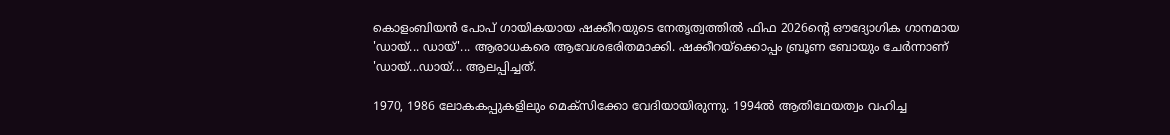കൊളംബിയന്‍ പോപ് ഗായികയായ ഷക്കീറയുടെ നേതൃത്വത്തില്‍ ഫിഫ 2026ന്‍റെ ഔദ്യോഗിക ഗാനമായ 'ഡായ്... ഡായ്'... ആരാധകരെ ആവേശഭരിതമാക്കി. ഷക്കീറയ്‌ക്കൊപ്പം ബ്രൂണ ബോയും ചേര്‍ന്നാണ് 'ഡായ്...ഡായ്... ആലപ്പിച്ചത്.

1970, 1986 ലോകകപ്പുകളിലും മെക്‌സിക്കോ വേദിയായിരുന്നു. 1994ല്‍ ആതിഥേയത്വം വഹിച്ച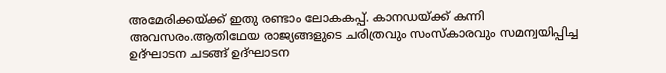അമേരിക്കയ്ക്ക് ഇതു രണ്ടാം ലോകകപ്പ്. കാനഡയ്ക്ക് കന്നി അവസരം.ആതിഥേയ രാജ്യങ്ങളുടെ ചരിത്രവും സംസ്‌കാരവും സമന്വയിപ്പിച്ച ഉദ്ഘാടന ചടങ്ങ് ഉദ്ഘാടന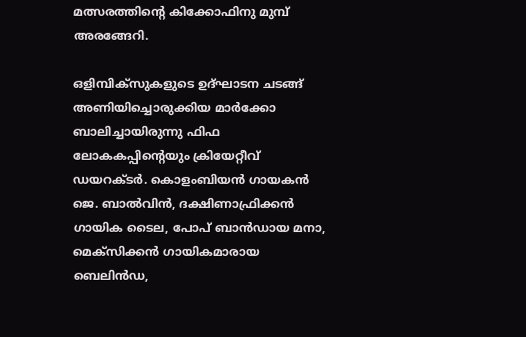മത്സരത്തിന്‍റെ കിക്കോഫിനു മുമ്പ് അരങ്ങേറി.

ഒളിമ്പിക്‌സുകളുടെ ഉദ്ഘാടന ചടങ്ങ് അണിയിച്ചൊരുക്കിയ മാര്‍ക്കോ ബാലിച്ചായിരുന്നു ഫിഫ ലോകകപ്പിന്‍റെയും ക്രിയേറ്റീവ് ഡയറക്ടര്‍. കൊളംബിയന്‍ ഗായകന്‍ ജെ. ബാല്‍വിന്‍, ദക്ഷിണാഫ്രിക്കന്‍ ഗായിക ടൈല, പോപ് ബാന്‍ഡായ മനാ, മെക്‌സിക്കന്‍ ഗായികമാരായ ബെലിന്‍ഡ,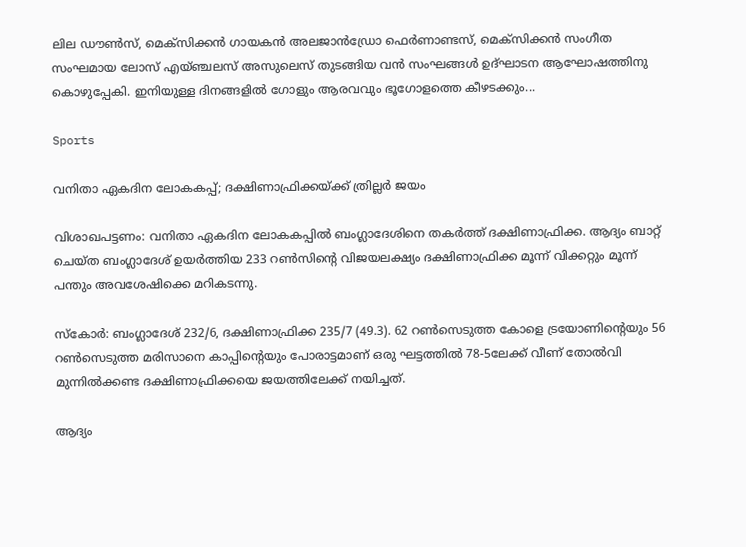ലില ഡൗണ്‍സ്, മെക്‌സിക്കന്‍ ഗായകന്‍ അലജാന്‍ഡ്രോ ഫെര്‍ണാണ്ടസ്, മെക്‌സിക്കന്‍ സംഗീത സംഘമായ ലോസ് എയ്ഞ്ചലസ് അസുലെസ് തുടങ്ങിയ വന്‍ സംഘങ്ങള്‍ ഉദ്ഘാടന ആഘോഷത്തിനു കൊഴുപ്പേകി. ഇനിയുള്ള ദിനങ്ങളില്‍ ഗോളും ആരവവും ഭൂഗോളത്തെ കീഴടക്കും...

Sports

വനിതാ ഏകദിന ലോകകപ്പ്; ദക്ഷിണാഫ്രിക്കയ്ക്ക് ത്രില്ലർ ജയം

വിശാഖപട്ടണം: വനിതാ ഏകദിന ലോകകപ്പില്‍ ബംഗ്ലാദേശിനെ തകർത്ത് ദക്ഷിണാഫ്രിക്ക. ആദ്യം ബാറ്റ് ചെയ്ത ബംഗ്ലാദേശ് ഉയര്‍ത്തിയ 233 റണ്‍സിന്‍റെ വിജയലക്ഷ്യം ദക്ഷിണാഫ്രിക്ക മൂന്ന് വിക്കറ്റും മൂന്ന് പന്തും ‌‌അവശേഷിക്കെ മറികടന്നു.

സ്കോര്‍: ബംഗ്ലാദേശ് 232/6, ദക്ഷിണാഫ്രിക്ക 235/7 (49.3). 62 റണ്‍സെടുത്ത കോളെ ട്രയോണിന്‍റെയും 56 റണ്‍സെടുത്ത മരിസാനെ കാപ്പിന്‍റെയും പോരാട്ടമാണ് ഒരു ഘട്ടത്തില്‍ 78-5ലേക്ക് വീണ് തോല്‍വി മുന്നില്‍ക്കണ്ട ദക്ഷിണാഫ്രിക്കയെ ജയത്തിലേക്ക് നയിച്ചത്.

ആദ്യം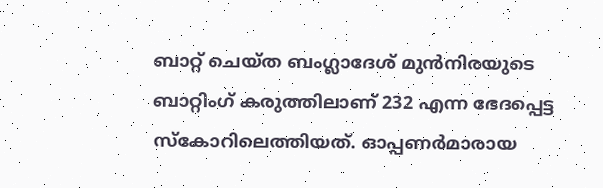ബാറ്റ് ചെയ്ത ബംഗ്ലാദേശ് മുന്‍നിരയുടെ ബാറ്റിംഗ് കരുത്തിലാണ് 232 എന്ന ഭേദപ്പെട്ട സ്കോറിലെത്തിയത്. ഓപ്പണര്‍മാരായ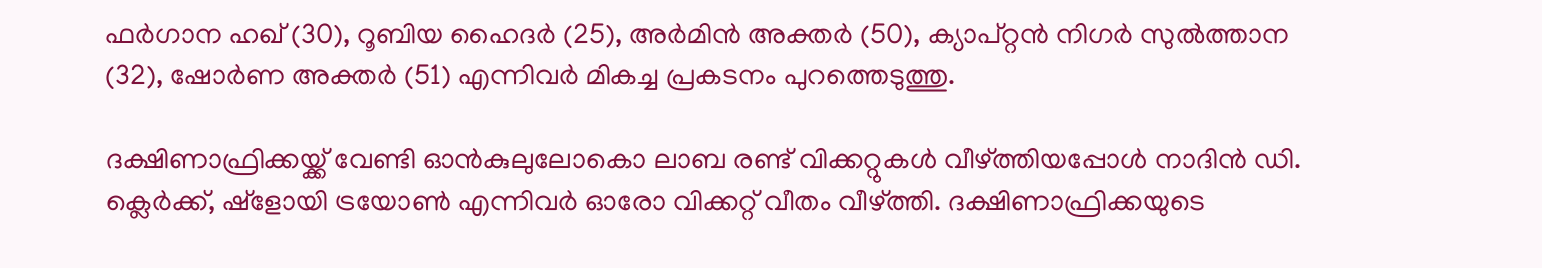ഫര്‍ഗാന ഹഖ് (30), റൂബിയ ഹൈദര്‍ (25), അര്‍മിന്‍ അക്തര്‍ (50), ക്യാപ്റ്റന്‍ നിഗര്‍ സുല്‍ത്താന (32), ഷോര്‍ണ അക്തര്‍ (51) എന്നിവർ മികച്ച പ്രകടനം പുറത്തെടുത്തു.

ദക്ഷിണാഫ്രിക്കയ്ക്ക് വേണ്ടി ഓൻകുലുലോകൊ ലാബ രണ്ട് വിക്കറ്റുകൾ വീഴ്ത്തിയപ്പോൾ നാദിൻ ഡി. ക്ലെർക്ക്, ഷ്ളോയി ട്രയോൺ എന്നിവർ ഓരോ വിക്കറ്റ് വീതം വീഴ്ത്തി. ദക്ഷിണാഫ്രിക്കയുടെ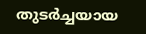തുടര്‍ച്ചയായ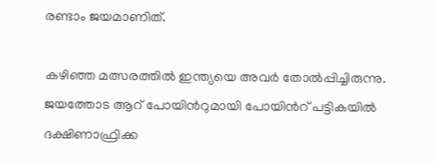രണ്ടാം ജയമാണിത്.

കഴിഞ്ഞ മത്സരത്തില്‍ ഇന്ത്യയെ അവർ തോല്‍പ്പിച്ചിരുന്നു. ജയത്തോട ആറ് പോയിന്‍റുമായി പോയിന്‍റ് പട്ടികയില്‍ ദക്ഷിണാഫ്രിക്ക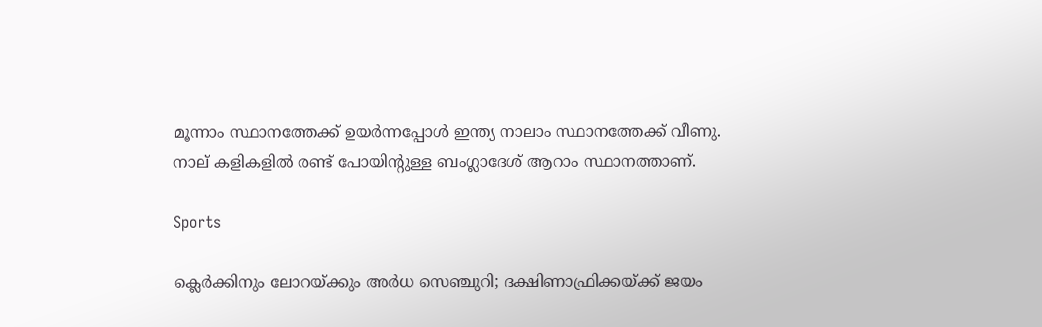മൂന്നാം സ്ഥാനത്തേക്ക് ഉയര്‍ന്നപ്പോള്‍ ഇന്ത്യ നാലാം സ്ഥാനത്തേക്ക് വീണു. നാല് കളികളില്‍ രണ്ട് പോയിന്‍റുള്ള ബംഗ്ലാദേശ് ആറാം സ്ഥാനത്താണ്.

Sports

ക്ലെർക്കിനും ലോറയ്ക്കും അർധ സെഞ്ചുറി; ദക്ഷിണാഫ്രിക്കയ്ക്ക് ജയം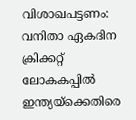വിശാഖപട്ടണം: വനിതാ ഏകദിന ക്രിക്കറ്റ് ലോകകപ്പിൽ ഇന്ത്യയ്ക്കെതിരെ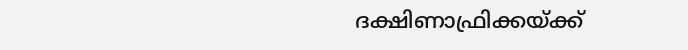ദക്ഷിണാഫ്രിക്കയ്ക്ക്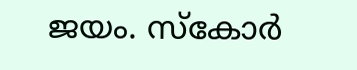ജയം. സ്കോർ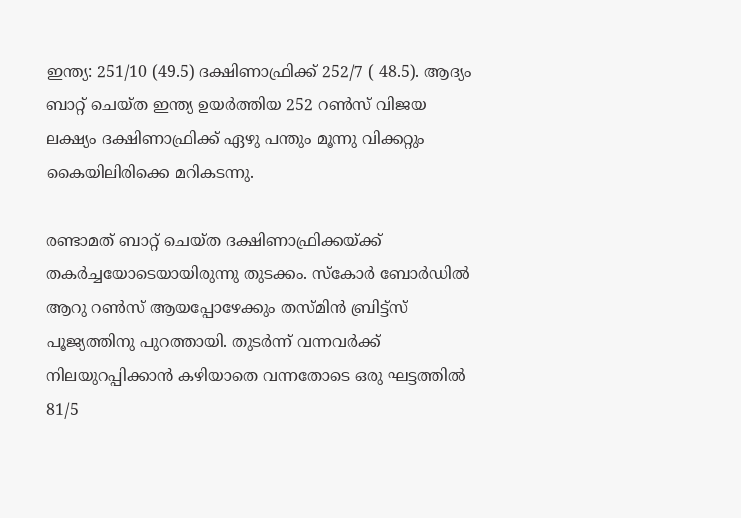ഇന്ത്യ: 251/10 (49.5) ദക്ഷിണാഫ്രിക്ക് 252/7 ( 48.5). ആദ്യം ബാറ്റ് ചെയ്ത ഇന്ത്യ ഉയർത്തിയ 252 റൺസ് വിജയ ലക്ഷ്യം ദക്ഷിണാഫ്രിക്ക് ഏഴു പന്തും മൂന്നു വിക്കറ്റും കൈയിലിരിക്കെ മറികടന്നു.

രണ്ടാമത് ബാറ്റ് ചെയ്ത ദക്ഷിണാഫ്രിക്കയ്ക്ക് തകർച്ചയോടെയായിരുന്നു തുടക്കം. സ്കോർ ബോർഡിൽ ആറു റൺസ് ആയപ്പോഴേക്കും തസ്മിൻ ബ്രിട്ട്സ് പൂജ്യത്തിനു പുറത്തായി. തുടർന്ന് വന്നവർക്ക് നിലയുറപ്പിക്കാൻ കഴിയാതെ വന്നതോടെ ഒരു ഘട്ടത്തിൽ 81/5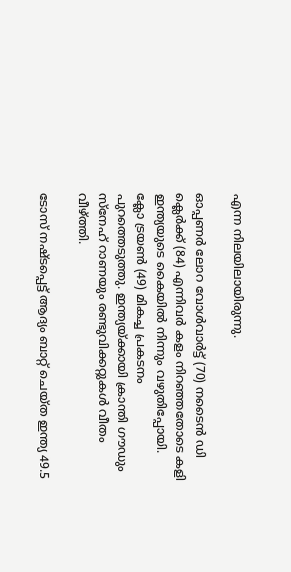എന്ന നിലയിലായിരുന്നു.

ഓപ്പണർ ലോറ വോൾവാർട്ട് (70) നടൈൻ ഡി ക്ലെർക്ക് (84) എന്നിവർ കളം നിറഞ്ഞതോടെ കളി ഇന്ത്യയുടെ കൈയിൽ നിന്നും വഴുതിപ്പോയി. ക്ലോ ട്രയൺ (49) മികച്ച പ്രകടനം പുറത്തെടുത്തു. ഇന്ത്യയ്ക്കായി ക്രാന്തി ഗൗഡും സ്നേഹ് റാണയും രണ്ടുവിക്കറ്റുകൾ വീതം വീഴ്ത്തി.

ടോസ് നഷ്‌ടപ്പെട്ട് ആദ്യം ബാറ്റ് ചെയ്ത ഇന്ത്യ 49.5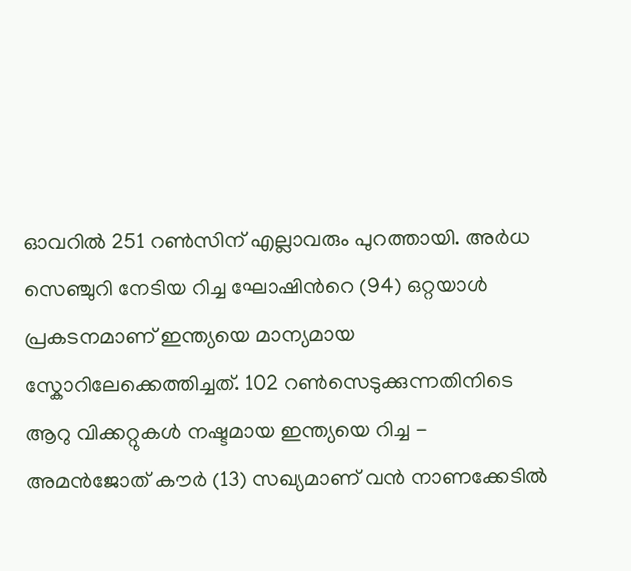ഓവറിൽ 251 റൺസിന് എല്ലാവരും പുറത്തായി. അർധ സെഞ്ചുറി നേടിയ റിച്ച ഘോഷിന്‍റെ (94) ഒറ്റയാൾ പ്രകടനമാണ് ഇന്ത്യയെ മാന്യമായ സ്കോറിലേക്കെത്തിച്ചത്. 102 റൺസെടുക്കുന്നതിനിടെ ആറു വിക്കറ്റുകൾ നഷ്ടമായ ഇന്ത്യയെ റിച്ച - അമന്‍ജോത് കൗര്‍ (13) സഖ്യമാണ് വൻ നാണക്കേടിൽ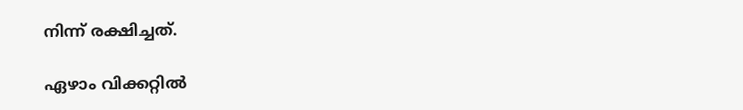നിന്ന് രക്ഷിച്ചത്.

ഏഴാം വിക്കറ്റിൽ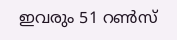ഇവരും 51 റണ്‍സ്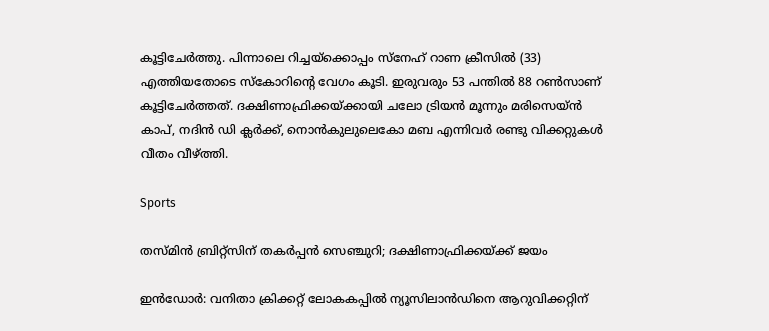കൂട്ടിചേര്‍ത്തു. പിന്നാലെ റിച്ചയ്‌ക്കൊപ്പം സ്‌നേഹ് റാണ ക്രീസില്‍ (33) എത്തിയതോടെ സ്കോറിന്‍റെ വേഗം കൂടി. ഇരുവരും 53 പന്തില്‍ 88 റണ്‍സാണ് കൂട്ടിചേര്‍ത്തത്. ദക്ഷിണാഫ്രിക്കയ്ക്കായി ച‌ലോ ട്രിയൻ മൂന്നും മരിസെയ്ൻ കാപ്, നദിൻ ഡി ക്ലർക്ക്, നൊൻകുലുലെകോ മബ എന്നിവർ രണ്ടു വിക്കറ്റുകൾ വീതം വീഴ്ത്തി.

Sports

തസ്മിന്‍ ബ്രിറ്റ്‌സിന് തകര്‍പ്പന്‍ സെഞ്ചുറി; ദക്ഷിണാഫ്രിക്കയ്ക്ക് ജയം

ഇൻഡോർ: വനിതാ ക്രിക്കറ്റ് ലോകകപ്പിൽ ന്യൂസിലാൻഡിനെ ആറുവിക്കറ്റിന്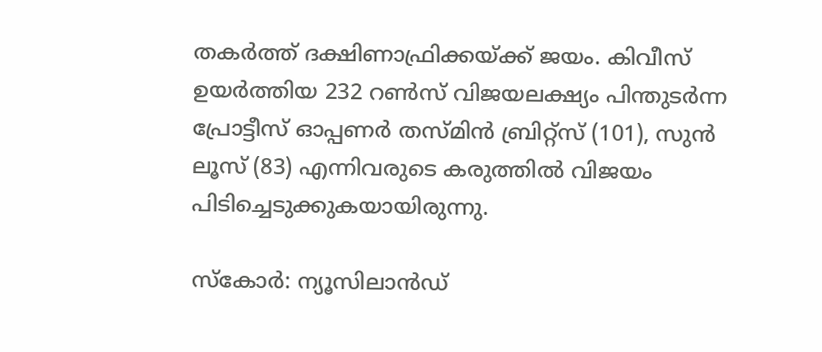തകർത്ത് ദക്ഷിണാഫ്രിക്കയ്ക്ക് ജയം. കിവീസ് ഉയർത്തിയ 232 റൺസ് വിജയലക്ഷ്യം പിന്തുടർന്ന പ്രോട്ടീസ് ഓപ്പണർ തസ്മിൻ ബ്രിറ്റ്സ് (101), സുൻ ലൂസ് (83) എന്നിവരുടെ കരുത്തിൽ വിജയം പിടിച്ചെടുക്കുകയായിരുന്നു.

സ്കോർ: ന്യൂസിലാൻഡ്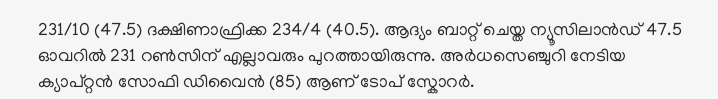231/10 (47.5) ദക്ഷിണാഫ്രിക്ക 234/4 (40.5). ആദ്യം ബാറ്റ് ചെയ്ത ന്യൂസിലാൻഡ് 47.5 ഓവറിൽ 231 റൺസിന് എല്ലാവരും പുറത്തായിരുന്നു. അർധസെഞ്ചുറി നേടിയ ക്യാപ്റ്റൻ സോഫി ഡിവൈൻ (85) ആണ് ടോപ് സ്കോറർ.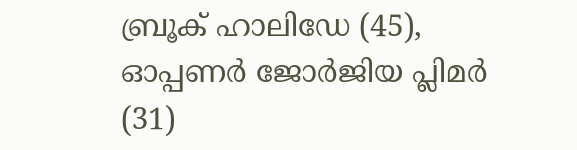ബ്രൂക് ഹാലിഡേ (45), ഓപ്പണർ ജോർജിയ പ്ലിമർ (31)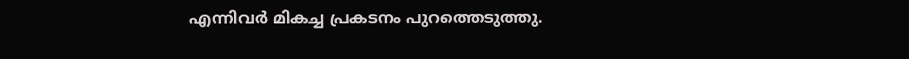എന്നിവർ മികച്ച പ്രകടനം പുറത്തെടുത്തു.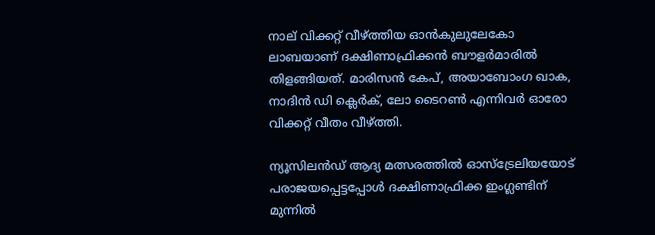നാല് വിക്കറ്റ് വീഴ്ത്തിയ ഓൻകുലുലേകോ ലാബയാണ് ദക്ഷിണാഫ്രിക്കൻ ബൗളർമാരിൽ തിളങ്ങിയത്. മാരിസൻ കേപ്, അയാബോംഗ ഖാക, നാദിൻ ഡി ക്ലെർക്, ലോ ടൈറൺ എന്നിവർ ഓരോ വിക്കറ്റ് വീതം വീഴ്ത്തി.

ന്യൂസിലൻഡ് ആദ്യ മത്സരത്തിൽ ഓസ്ട്രേലിയയോട് പരാജയപ്പെട്ടപ്പോൾ ദക്ഷിണാഫ്രിക്ക ഇംഗ്ലണ്ടിന് മുന്നിൽ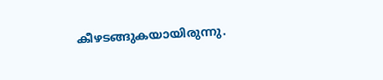കീഴടങ്ങുകയായിരുന്നു.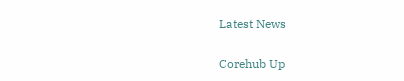Latest News

Corehub Up